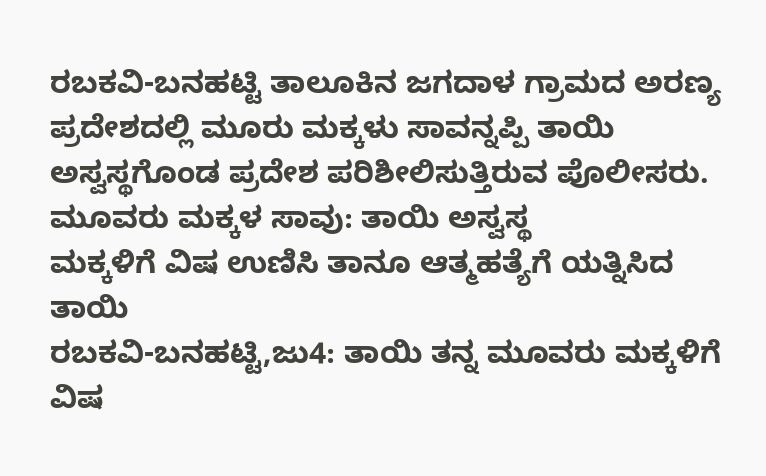ರಬಕವಿ-ಬನಹಟ್ಟಿ ತಾಲೂಕಿನ ಜಗದಾಳ ಗ್ರಾಮದ ಅರಣ್ಯ ಪ್ರದೇಶದಲ್ಲಿ ಮೂರು ಮಕ್ಕಳು ಸಾವನ್ನಪ್ಪಿ ತಾಯಿ ಅಸ್ವಸ್ಥಗೊಂಡ ಪ್ರದೇಶ ಪರಿಶೀಲಿಸುತ್ತಿರುವ ಪೊಲೀಸರು.
ಮೂವರು ಮಕ್ಕಳ ಸಾವು: ತಾಯಿ ಅಸ್ವಸ್ಥ
ಮಕ್ಕಳಿಗೆ ವಿಷ ಉಣಿಸಿ ತಾನೂ ಆತ್ಮಹತ್ಯೆಗೆ ಯತ್ನಿಸಿದ ತಾಯಿ
ರಬಕವಿ-ಬನಹಟ್ಟಿ,ಜು4: ತಾಯಿ ತನ್ನ ಮೂವರು ಮಕ್ಕಳಿಗೆ ವಿಷ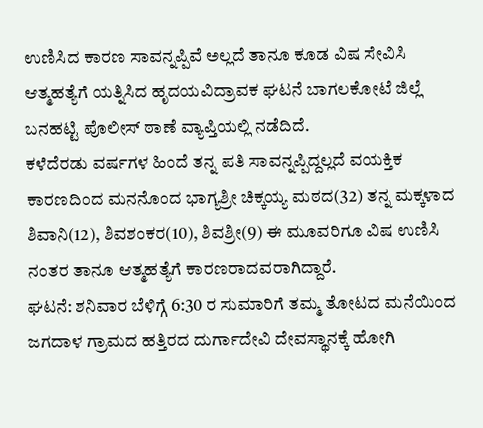ಉಣಿಸಿದ ಕಾರಣ ಸಾವನ್ನಪ್ಪಿವೆ ಅಲ್ಲದೆ ತಾನೂ ಕೂಡ ವಿಷ ಸೇವಿಸಿ ಆತ್ಮಹತ್ಯೆಗೆ ಯತ್ನಿಸಿದ ಹೃದಯವಿದ್ರಾವಕ ಘಟನೆ ಬಾಗಲಕೋಟೆ ಜಿಲ್ಲೆ ಬನಹಟ್ಟಿ ಪೊಲೀಸ್ ಠಾಣೆ ವ್ಯಾಪ್ತಿಯಲ್ಲಿ ನಡೆದಿದೆ.
ಕಳೆದೆರಡು ವರ್ಷಗಳ ಹಿಂದೆ ತನ್ನ ಪತಿ ಸಾವನ್ನಪ್ಪಿದ್ದಲ್ಲದೆ ವಯಕ್ತಿಕ ಕಾರಣದಿಂದ ಮನನೊಂದ ಭಾಗ್ಯಶ್ರೀ ಚಿಕ್ಕಯ್ಯ ಮಠದ(32) ತನ್ನ ಮಕ್ಕಳಾದ ಶಿವಾನಿ(12), ಶಿವಶಂಕರ(10), ಶಿವಶ್ರೀ(9) ಈ ಮೂವರಿಗೂ ವಿಷ ಉಣಿಸಿ ನಂತರ ತಾನೂ ಆತ್ಮಹತ್ಯೆಗೆ ಕಾರಣರಾದವರಾಗಿದ್ದಾರೆ.
ಘಟನೆ: ಶನಿವಾರ ಬೆಳಿಗ್ಗೆ 6:30 ರ ಸುಮಾರಿಗೆ ತಮ್ಮ ತೋಟದ ಮನೆಯಿಂದ ಜಗದಾಳ ಗ್ರಾಮದ ಹತ್ತಿರದ ದುರ್ಗಾದೇವಿ ದೇವಸ್ಥಾನಕ್ಕೆ ಹೋಗಿ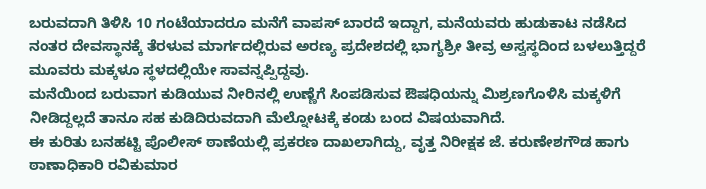ಬರುವದಾಗಿ ತಿಳಿಸಿ 10 ಗಂಟೆಯಾದರೂ ಮನೆಗೆ ವಾಪಸ್ ಬಾರದೆ ಇದ್ದಾಗ, ಮನೆಯವರು ಹುಡುಕಾಟ ನಡೆಸಿದ ನಂತರ ದೇವಸ್ಥಾನಕ್ಕೆ ತೆರಳುವ ಮಾರ್ಗದಲ್ಲಿರುವ ಅರಣ್ಯ ಪ್ರದೇಶದಲ್ಲಿ ಭಾಗ್ಯಶ್ರೀ ತೀವ್ರ ಅಸ್ವಸ್ಥದಿಂದ ಬಳಲುತ್ತಿದ್ದರೆ ಮೂವರು ಮಕ್ಕಳೂ ಸ್ಥಳದಲ್ಲಿಯೇ ಸಾವನ್ನಪ್ಪಿದ್ದವು.
ಮನೆಯಿಂದ ಬರುವಾಗ ಕುಡಿಯುವ ನೀರಿನಲ್ಲಿ ಉಣ್ಣೆಗೆ ಸಿಂಪಡಿಸುವ ಔಷಧಿಯನ್ನು ಮಿಶ್ರಣಗೊಳಿಸಿ ಮಕ್ಕಳಿಗೆ ನೀಡಿದ್ದಲ್ಲದೆ ತಾನೂ ಸಹ ಕುಡಿದಿರುವದಾಗಿ ಮೆಲ್ನೋಟಕ್ಕೆ ಕಂಡು ಬಂದ ವಿಷಯವಾಗಿದೆ.
ಈ ಕುರಿತು ಬನಹಟ್ಟಿ ಪೊಲೀಸ್ ಠಾಣೆಯಲ್ಲಿ ಪ್ರಕರಣ ದಾಖಲಾಗಿದ್ದು, ವೃತ್ತ ನಿರೀಕ್ಷಕ ಜೆ. ಕರುಣೇಶಗೌಡ ಹಾಗು ಠಾಣಾಧಿಕಾರಿ ರವಿಕುಮಾರ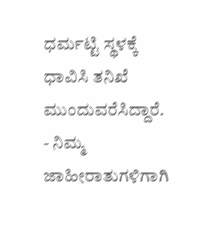ಧರ್ಮಟ್ಟಿ ಸ್ಥಳಕ್ಕೆ ಧಾವಿಸಿ ತನಿಖೆ ಮುಂದುವರೆಸಿದ್ದಾರೆ.
- ನಿಮ್ಮ ಜಾಹೀರಾತುಗಳಿಗಾಗಿ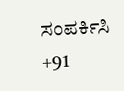ಸಂಪರ್ಕಿಸಿ +91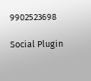9902523698

Social Plugin